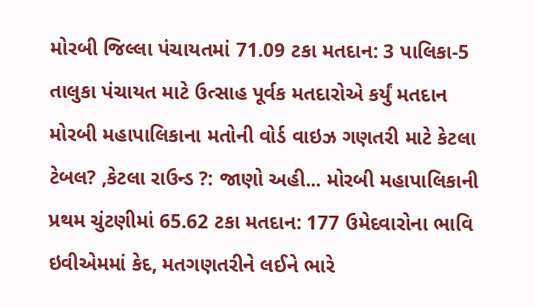મોરબી જિલ્લા પંચાયતમાં 71.09 ટકા મતદાન: 3 પાલિકા-5 તાલુકા પંચાયત માટે ઉત્સાહ પૂર્વક મતદારોએ કર્યું મતદાન મોરબી મહાપાલિકાના મતોની વોર્ડ વાઇઝ ગણતરી માટે કેટલા ટેબલ? ,કેટલા રાઉન્ડ ?: જાણો અહી... મોરબી મહાપાલિકાની પ્રથમ ચુંટણીમાં 65.62 ટકા મતદાન: 177 ઉમેદવારોના ભાવિ ઇવીએમમાં કેદ, મતગણતરીને લઈને ભારે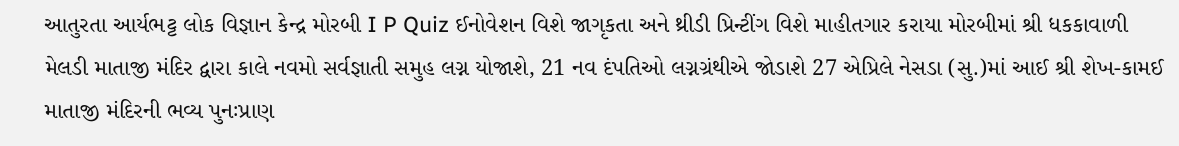આતુરતા આર્યભટ્ટ લોક વિજ્ઞાન કેન્દ્ર મોરબી I P Quiz ઈનોવેશન વિશે જાગૃકતા અને થ્રીડી પ્રિન્ટીંગ વિશે માહીતગાર કરાયા મોરબીમાં શ્રી ધકકાવાળી મેલડી માતાજી મંદિર દ્વારા કાલે નવમો સર્વજ્ઞાતી સમુહ લગ્ન યોજાશે, 21 નવ દંપતિઓ લગ્નગ્રંથીએ જોડાશે 27 એપ્રિલે નેસડા (સુ.)માં આઈ શ્રી શેખ-કામઈ માતાજી મંદિરની ભવ્ય પુનઃપ્રાણ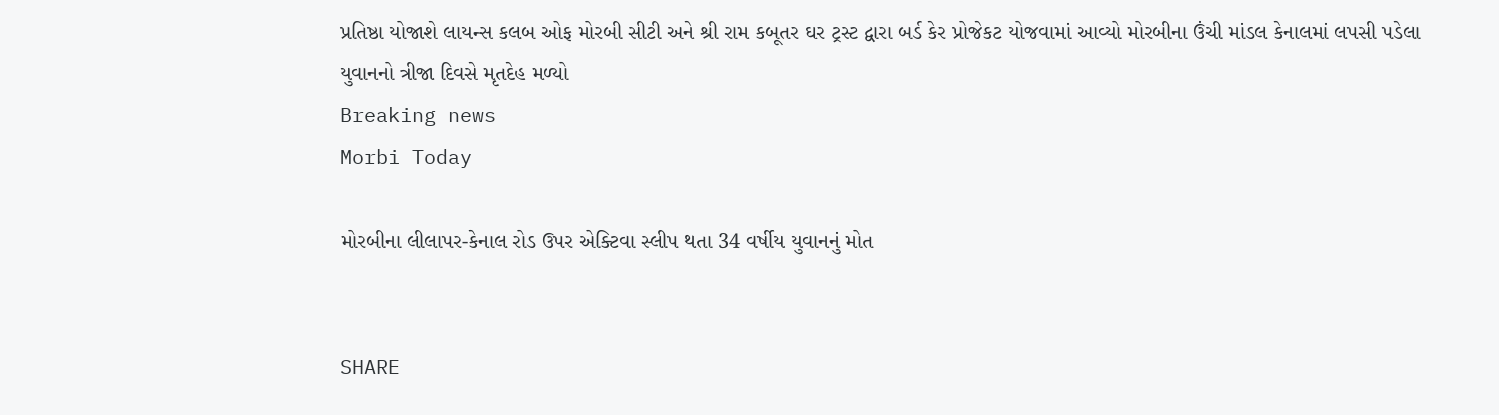પ્રતિષ્ઠા યોજાશે લાયન્સ કલબ ઓફ મોરબી સીટી અને શ્રી રામ કબૂતર ઘર ટ્રસ્ટ દ્વારા બર્ડ કેર પ્રોજેકટ યોજવામાં આવ્યો મોરબીના ઉંચી માંડલ કેનાલમાં લપસી પડેલા યુવાનનો ત્રીજા દિવસે મૃતદેહ મળ્યો
Breaking news
Morbi Today

મોરબીના લીલાપર-કેનાલ રોડ ઉપર એક્ટિવા સ્લીપ થતા 34 વર્ષીય યુવાનનું મોત


SHARE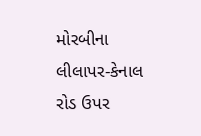મોરબીના લીલાપર-કેનાલ રોડ ઉપર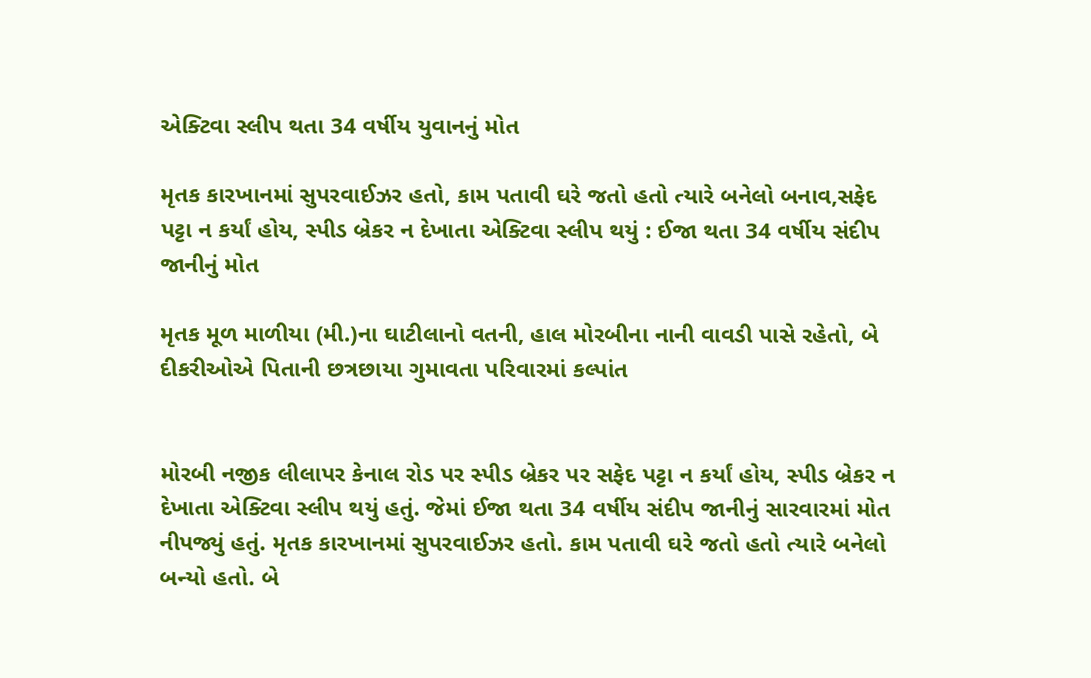એક્ટિવા સ્લીપ થતા 34 વર્ષીય યુવાનનું મોત

મૃતક કારખાનમાં સુપરવાઈઝર હતો, કામ પતાવી ઘરે જતો હતો ત્યારે બનેલો બનાવ,સફેદ પટ્ટા ન કર્યાં હોય, સ્પીડ બ્રેકર ન દેખાતા એક્ટિવા સ્લીપ થયું : ઈજા થતા 34 વર્ષીય સંદીપ જાનીનું મોત

મૃતક મૂળ માળીયા (મી.)ના ઘાટીલાનો વતની, હાલ મોરબીના નાની વાવડી પાસે રહેતો, બે દીકરીઓએ પિતાની છત્રછાયા ગુમાવતા પરિવારમાં કલ્પાંત


મોરબી નજીક લીલાપર કેનાલ રોડ પર સ્પીડ બ્રેકર પર સફેદ પટ્ટા ન કર્યાં હોય, સ્પીડ બ્રેકર ન દેખાતા એક્ટિવા સ્લીપ થયું હતું. જેમાં ઈજા થતા 34 વર્ષીય સંદીપ જાનીનું સારવારમાં મોત નીપજ્યું હતું. મૃતક કારખાનમાં સુપરવાઈઝર હતો. કામ પતાવી ઘરે જતો હતો ત્યારે બનેલો બન્યો હતો. બે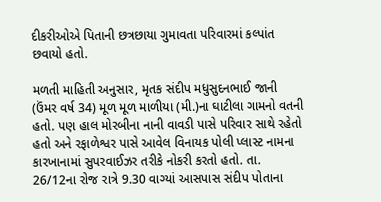દીકરીઓએ પિતાની છત્રછાયા ગુમાવતા પરિવારમાં કલ્પાંત છવાયો હતો.

મળતી માહિતી અનુસાર, મૃતક સંદીપ મધુસુદનભાઈ જાની (ઉંમર વર્ષ 34) મૂળ મૂળ માળીયા (મી.)ના ઘાટીલા ગામનો વતની હતો. પણ હાલ મોરબીના નાની વાવડી પાસે પરિવાર સાથે રહેતો હતો અને રફાળેશ્વર પાસે આવેલ વિનાયક પોલી પ્લાસ્ટ નામના કારખાનામાં સુપરવાઈઝર તરીકે નોકરી કરતો હતો. તા. 26/12ના રોજ રાત્રે 9.30 વાગ્યાં આસપાસ સંદીપ પોતાના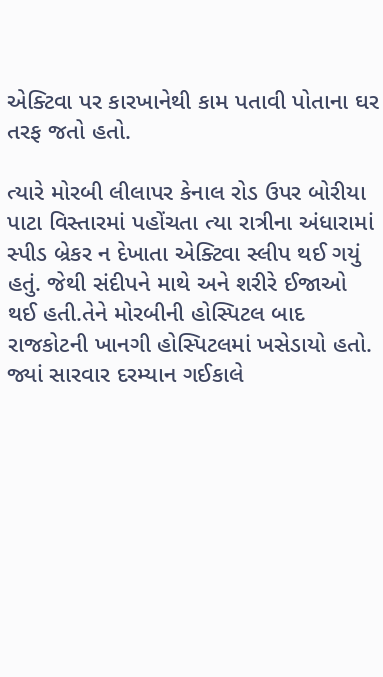એક્ટિવા પર કારખાનેથી કામ પતાવી પોતાના ઘર તરફ જતો હતો.

ત્યારે મોરબી લીલાપર કેનાલ રોડ ઉપર બોરીયા પાટા વિસ્તારમાં પહોંચતા ત્યા રાત્રીના અંધારામાં સ્પીડ બ્રેકર ન દેખાતા એક્ટિવા સ્લીપ થઈ ગયું હતું. જેથી સંદીપને માથે અને શરીરે ઈજાઓ થઈ હતી.તેને મોરબીની હોસ્પિટલ બાદ રાજકોટની ખાનગી હોસ્પિટલમાં ખસેડાયો હતો. જ્યાં સારવાર દરમ્યાન ગઈકાલે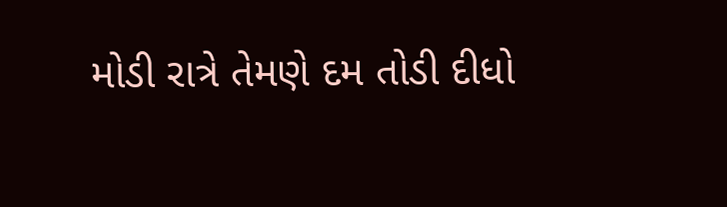મોડી રાત્રે તેમણે દમ તોડી દીધો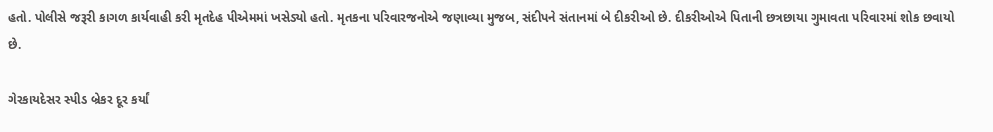હતો. પોલીસે જરૂરી કાગળ કાર્યવાહી કરી મૃતદેહ પીએમમાં ખસેડ્યો હતો. મૃતકના પરિવારજનોએ જણાવ્યા મુજબ, સંદીપને સંતાનમાં બે દીકરીઓ છે. દીકરીઓએ પિતાની છત્રછાયા ગુમાવતા પરિવારમાં શોક છવાયો છે.

ગેરકાયદેસર સ્પીડ બ્રેકર દૂર કર્યાં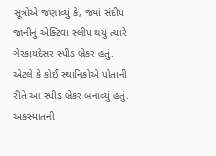સૂત્રોએ જણાવ્યું કે, જ્યાં સંદીપ જાનીનું એક્ટિવા સ્લીપ થયું ત્યારે ગેરકાયદેસર સ્પીડ બ્રેકર હતું. એટલે કે કોઈ સ્થાનિકોએ પોતાની રીતે આ સ્પીડ બ્રેકર બનાવ્યું હતું. અકસ્માતની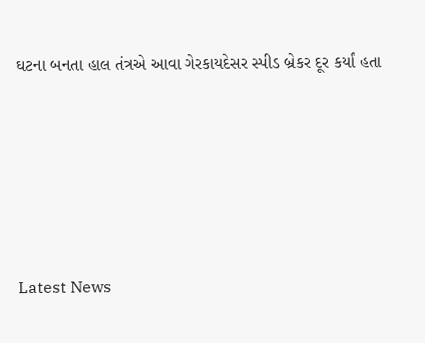ઘટના બનતા હાલ તંત્રએ આવા ગેરકાયદેસર સ્પીડ બ્રેકર દૂર કર્યાં હતા







Latest News